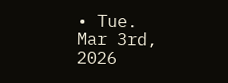• Tue. Mar 3rd, 2026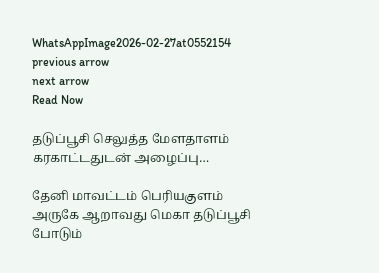WhatsAppImage2026-02-27at0552154
previous arrow
next arrow
Read Now

தடுப்பூசி செலுத்த மேளதாளம் கரகாட்டதுடன் அழைப்பு…

தேனி மாவட்டம் பெரியகுளம் அருகே ஆறாவது மெகா தடுப்பூசி போடும்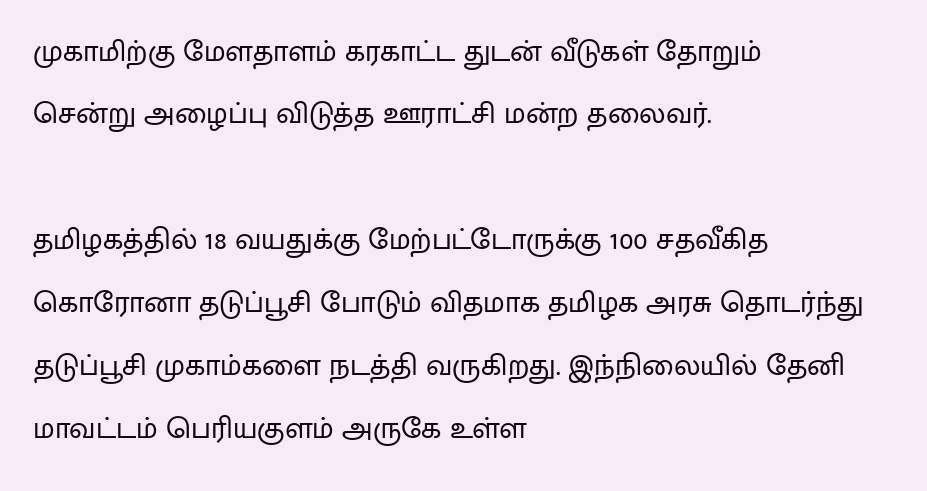முகாமிற்கு மேளதாளம் கரகாட்ட துடன் வீடுகள் தோறும் சென்று அழைப்பு விடுத்த ஊராட்சி மன்ற தலைவர்.

தமிழகத்தில் 18 வயதுக்கு மேற்பட்டோருக்கு 100 சதவீகித கொரோனா தடுப்பூசி போடும் விதமாக தமிழக அரசு தொடர்ந்து தடுப்பூசி முகாம்களை நடத்தி வருகிறது. இந்நிலையில் தேனி மாவட்டம் பெரியகுளம் அருகே உள்ள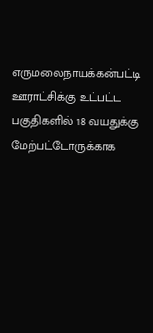எருமலைநாயக்கன்பட்டி ஊராட்சிக்கு உட்பட்ட பகுதிகளில் 18 வயதுக்கு மேற்பட்டோருக்காக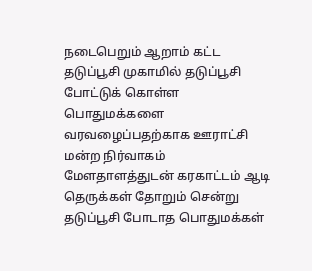நடைபெறும் ஆறாம் கட்ட தடுப்பூசி முகாமில் தடுப்பூசி போட்டுக் கொள்ள பொதுமக்களை வரவழைப்பதற்காக ஊராட்சி மன்ற நிர்வாகம் மேளதாளத்துடன் கரகாட்டம் ஆடி தெருக்கள் தோறும் சென்று தடுப்பூசி போடாத பொதுமக்கள்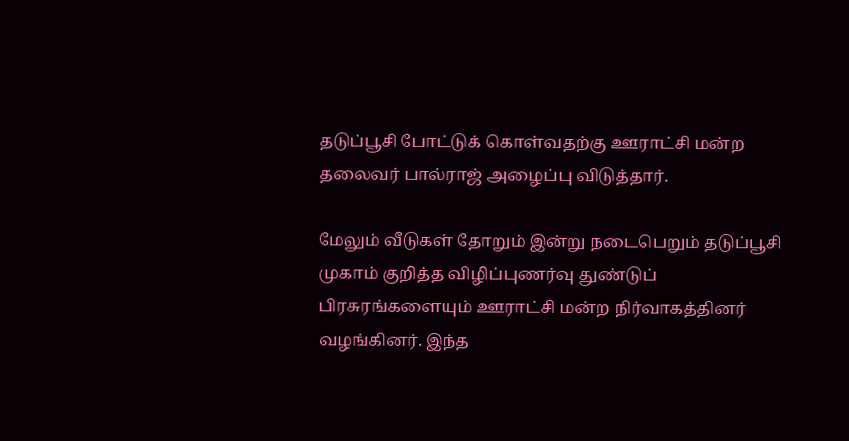தடுப்பூசி போட்டுக் கொள்வதற்கு ஊராட்சி மன்ற தலைவர் பால்ராஜ் அழைப்பு விடுத்தார்.

மேலும் வீடுகள் தோறும் இன்று நடைபெறும் தடுப்பூசி முகாம் குறித்த விழிப்புணர்வு துண்டுப் பிரசுரங்களையும் ஊராட்சி மன்ற நிர்வாகத்தினர் வழங்கினர். இந்த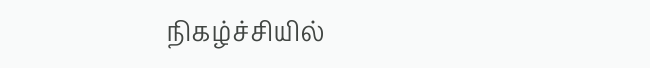நிகழ்ச்சியில்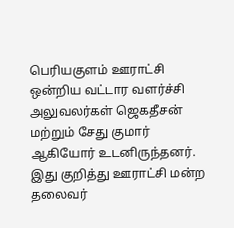பெரியகுளம் ஊராட்சி ஒன்றிய வட்டார வளர்ச்சி அலுவலர்கள் ஜெகதீசன் மற்றும் சேது குமார் ஆகியோர் உடனிருந்தனர். இது குறித்து ஊராட்சி மன்ற தலைவர்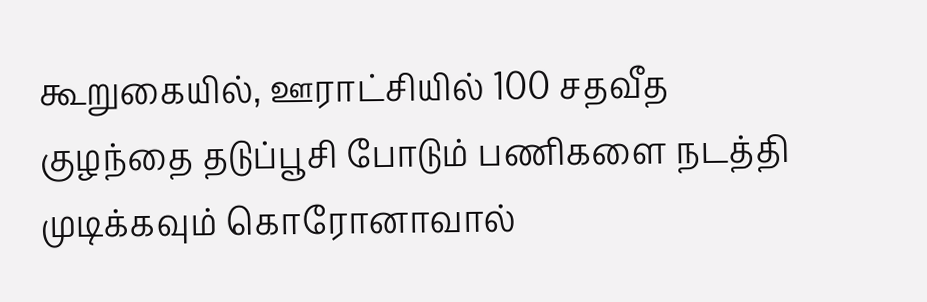கூறுகையில், ஊராட்சியில் 100 சதவீத குழந்தை தடுப்பூசி போடும் பணிகளை நடத்தி முடிக்கவும் கொரோனாவால்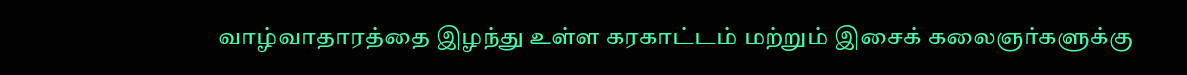வாழ்வாதாரத்தை இழந்து உள்ள கரகாட்டம் மற்றும் இசைக் கலைஞர்களுக்கு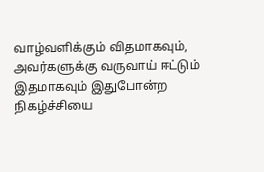வாழ்வளிக்கும் விதமாகவும், அவர்களுக்கு வருவாய் ஈட்டும் இதமாகவும் இதுபோன்ற நிகழ்ச்சியை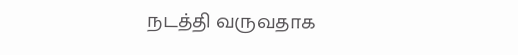நடத்தி வருவதாக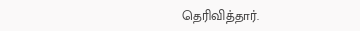தெரிவித்தார்.